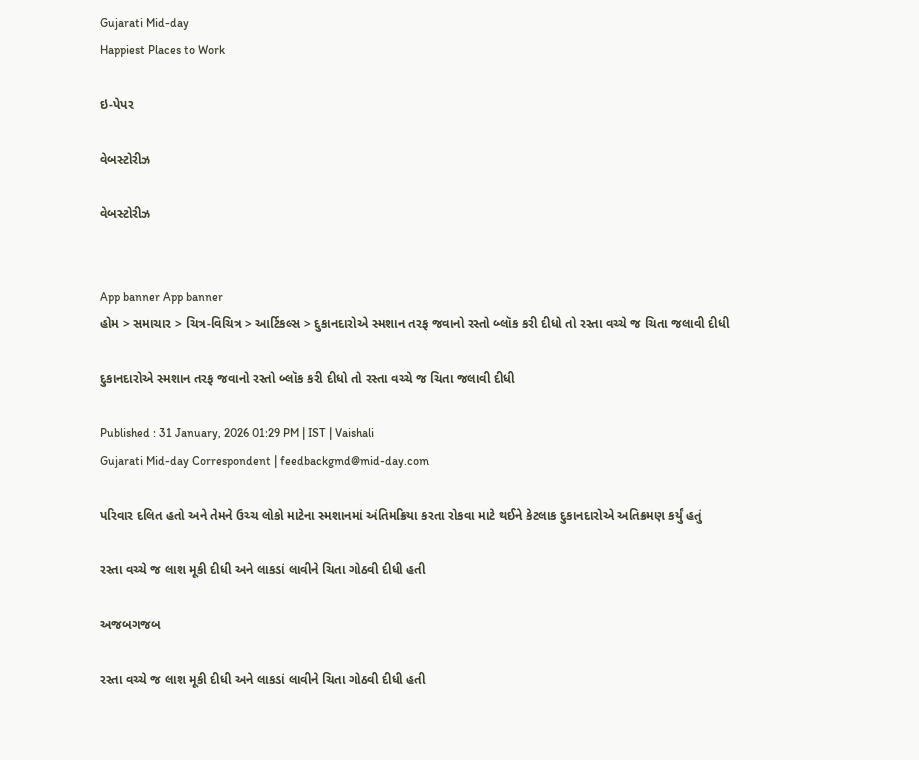Gujarati Mid-day
Happiest Places to Work

ઇ-પેપર

વેબસ્ટોરીઝ

વેબસ્ટોરીઝ


App banner App banner
હોમ > સમાચાર > ચિત્ર-વિચિત્ર > આર્ટિકલ્સ > દુકાનદારોએ સ્મશાન તરફ જવાનો રસ્તો બ્લૉક કરી દીધો તો રસ્તા વચ્ચે જ ચિતા જલાવી દીધી

દુકાનદારોએ સ્મશાન તરફ જવાનો રસ્તો બ્લૉક કરી દીધો તો રસ્તા વચ્ચે જ ચિતા જલાવી દીધી

Published : 31 January, 2026 01:29 PM | IST | Vaishali
Gujarati Mid-day Correspondent | feedbackgmd@mid-day.com

પરિવાર દલિત હતો અને તેમને ઉચ્ચ લોકો માટેના સ્મશાનમાં અંતિમક્રિયા કરતા રોકવા માટે થઈને કેટલાક દુકાનદારોએ અતિક્રમણ કર્યું હતું

રસ્તા વચ્ચે જ લાશ મૂકી દીધી અને લાકડાં લાવીને ચિતા ગોઠવી દીધી હતી

અજબગજબ

રસ્તા વચ્ચે જ લાશ મૂકી દીધી અને લાકડાં લાવીને ચિતા ગોઠવી દીધી હતી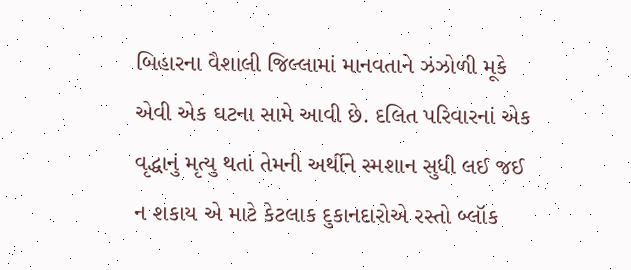બિહારના વૈશાલી જિલ્લામાં માનવતાને ઝંઝોળી મૂકે એવી એક ઘટના સામે આવી છે. દલિત પરિવારનાં એક વૃદ્ધાનું મૃત્યુ થતાં તેમની અર્થીને સ્મશાન સુધી લઈ જઈ ન શકાય એ માટે કેટલાક દુકાનદારોએ રસ્તો બ્લૉક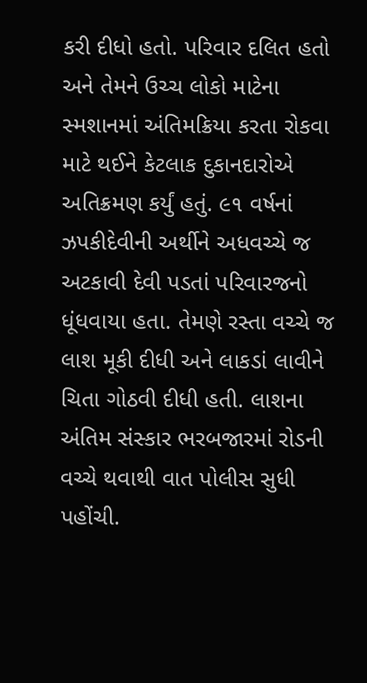કરી દીધો હતો. પરિવાર દલિત હતો અને તેમને ઉચ્ચ લોકો માટેના સ્મશાનમાં અંતિમક્રિયા કરતા રોકવા માટે થઈને કેટલાક દુકાનદારોએ અતિક્રમણ કર્યું હતું. ૯૧ વર્ષનાં ઝપકીદેવીની અર્થીને અધવચ્ચે જ અટકાવી દેવી પડતાં પરિવારજનો ધૂંધવાયા હતા. તેમણે રસ્તા વચ્ચે જ લાશ મૂકી દીધી અને લાકડાં લાવીને ચિતા ગોઠવી દીધી હતી. લાશના અંતિમ સંસ્કાર ભરબજારમાં રોડની વચ્ચે થવાથી વાત પોલીસ સુધી પહોંચી.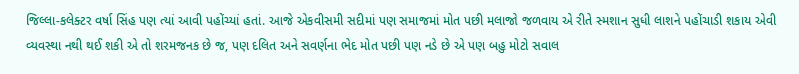જિલ્લા-કલેક્ટર વર્ષા સિંહ પણ ત્યાં આવી પહોંચ્યાં હતાં. આજે એકવીસમી સદીમાં પણ સમાજમાં મોત પછી મલાજો જળવાય એ રીતે સ્મશાન સુધી લાશને પહોંચાડી શકાય એવી વ્યવસ્થા નથી થઈ શકી એ તો શરમજનક છે જ, પણ દલિત અને સવર્ણના ભેદ મોત પછી પણ નડે છે એ પણ બહુ મોટો સવાલ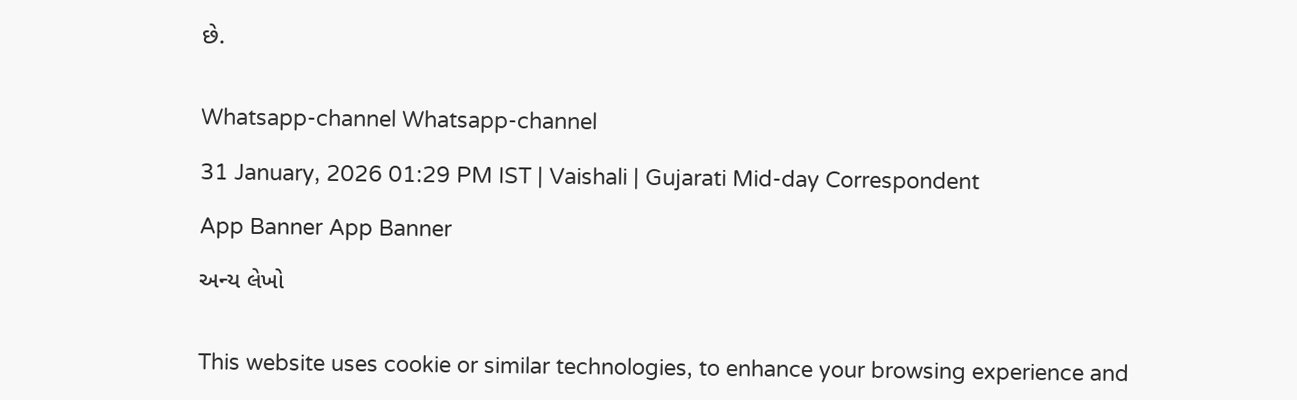છે.


Whatsapp-channel Whatsapp-channel

31 January, 2026 01:29 PM IST | Vaishali | Gujarati Mid-day Correspondent

App Banner App Banner

અન્ય લેખો


This website uses cookie or similar technologies, to enhance your browsing experience and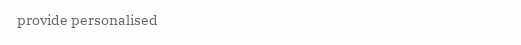provide personalised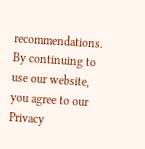recommendations. By continuing to use our website, you agree to our Privacy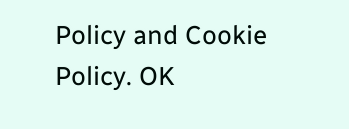Policy and Cookie Policy. OK